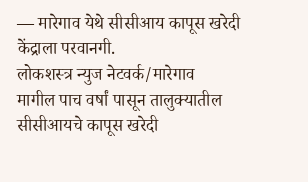— मारेगाव येथे सीसीआय कापूस खरेदी केंद्राला परवानगी.
लोकशस्त्र न्युज नेटवर्क/मारेगाव
मागील पाच वर्षां पासून तालुक्यातील सीसीआयचे कापूस खरेदी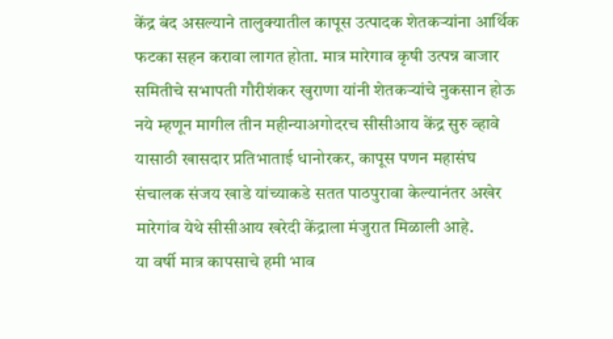केंद्र बंद असल्याने तालुक्यातील कापूस उत्पादक शेतकऱ्यांना आर्थिक फटका सहन करावा लागत होता. मात्र मारेगाव कृषी उत्पन्न बाजार समितीचे सभापती गौरीशंकर खुराणा यांनी शेतकऱ्यांचे नुकसान होऊ नये म्हणून मागील तीन महीन्याअगोदरच सीसीआय केंद्र सुरु व्हावे यासाठी खासदार प्रतिभाताई धानोरकर, कापूस पणन महासंघ संचालक संजय खाडे यांच्याकडे सतत पाठपुरावा केल्यानंतर अखेर मारेगांव येथे सीसीआय खरेदी केंद्राला मंजुरात मिळाली आहे.
या वर्षी मात्र कापसाचे हमी भाव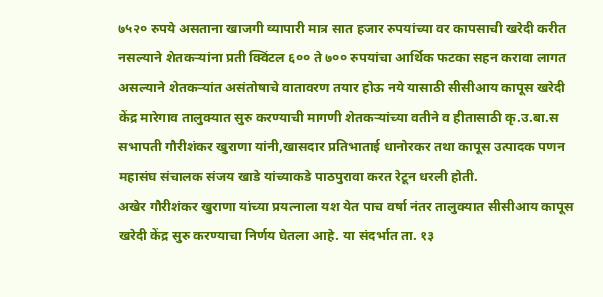७५२० रुपये असताना खाजगी व्यापारी मात्र सात हजार रुपयांच्या वर कापसाची खरेदी करीत नसल्याने शेतकऱ्यांना प्रती क्विंटल ६०० ते ७०० रुपयांचा आर्थिक फटका सहन करावा लागत असल्याने शेतकऱ्यांत असंतोषाचे वातावरण तयार होऊ नये यासाठी सीसीआय कापूस खरेदी केंद्र मारेगाव तालुक्यात सुरु करण्याची मागणी शेतकऱ्यांच्या वतीने व हीतासाठी कृ.उ.बा.स सभापती गौरीशंकर खुराणा यांनी,खासदार प्रतिभाताई धानोरकर तथा कापूस उत्पादक पणन महासंघ संचालक संजय खाडे यांच्याकडे पाठपुरावा करत रेटून धरली होती.
अखेर गौरीशंकर खुराणा यांच्या प्रयत्नाला यश येत पाच वर्षा नंतर तालुक्यात सीसीआय कापूस खरेदी केंद्र सुरु करण्याचा निर्णय घेतला आहे. या संदर्भात ता. १३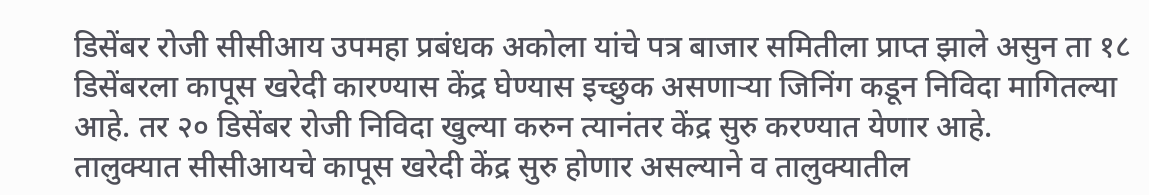डिसेंबर रोजी सीसीआय उपमहा प्रबंधक अकोला यांचे पत्र बाजार समितीला प्राप्त झाले असुन ता १८ डिसेंबरला कापूस खरेदी कारण्यास केंद्र घेण्यास इच्छुक असणाऱ्या जिनिंग कडून निविदा मागितल्या आहे. तर २० डिसेंबर रोजी निविदा खुल्या करुन त्यानंतर केंद्र सुरु करण्यात येणार आहे.
तालुक्यात सीसीआयचे कापूस खरेदी केंद्र सुरु होणार असल्याने व तालुक्यातील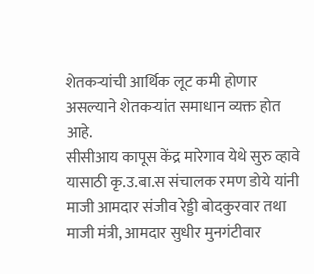शेतकऱ्यांची आर्थिक लूट कमी होणार असल्याने शेतकऱ्यांत समाधान व्यक्त होत आहे.
सीसीआय कापूस केंद्र मारेगाव येथे सुरु व्हावे यासाठी कृ.उ.बा.स संचालक रमण डोये यांनी माजी आमदार संजीव रेड्डी बोदकुरवार तथा माजी मंत्री, आमदार सुधीर मुनगंटीवार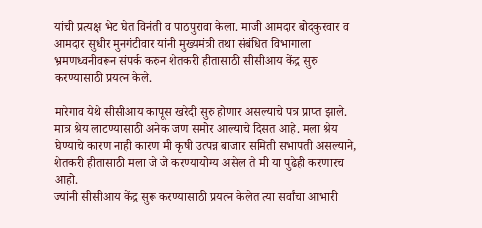यांची प्रत्यक्ष भेट घेत विनंती व पाठपुरावा केला. माजी आमदार बोदकुरवार व आमदार सुधीर मुनगंटीवार यांनी मुख्यमंत्री तथा संबंधित विभागाला भ्रमणध्वनीवरून संपर्क करुन शेतकरी हीतासाठी सीसीआय केंद्र सुरु करण्यासाठी प्रयत्न केले.

मारेगाव येथे सीसीआय कापूस खरेदी सुरु होणार असल्याचे पत्र प्राप्त झाले. मात्र श्रेय लाटण्यासाठी अनेक जण समोर आल्याचे दिसत आहे. मला श्रेय घेण्याचे कारण नाही कारण मी कृषी उत्पन्न बाजार समिती सभापती असल्याने, शेतकरी हीतासाठी मला जे जे करण्यायोग्य असेल ते मी या पुढेही करणारच आहो.
ज्यांनी सीसीआय केंद्र सुरू करण्यासाठी प्रयत्न केलेत त्या सर्वांचा आभारी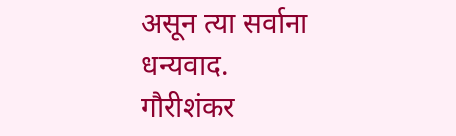असून त्या सर्वाना धन्यवाद.
गौरीशंकर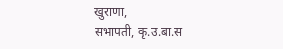खुराणा,
सभापती, कृ.उ.बा.स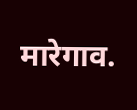मारेगाव.